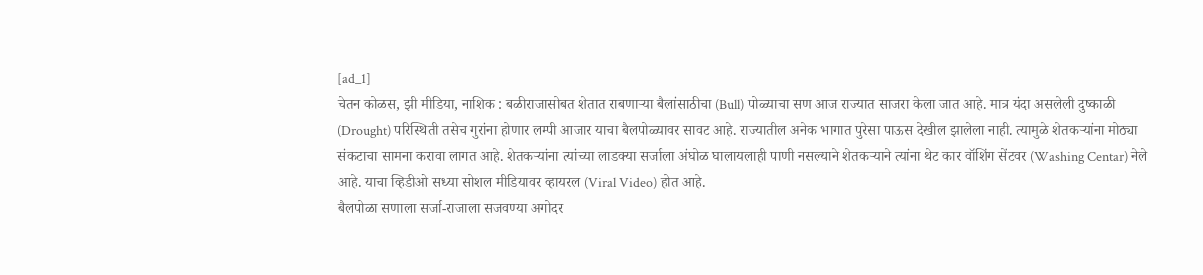[ad_1]
चेतन कोळस, झी मीडिया, नाशिक : बळीराजासोबत शेतात राबणाऱ्या बैलांसाठीचा (Bull) पोळ्याचा सण आज राज्यात साजरा केला जात आहे. मात्र यंदा असलेली दुष्काळी (Drought) परिस्थिती तसेच गुरांना होणार लम्पी आजार याचा बैलपोळ्यावर सावट आहे. राज्यातील अनेक भागात पुरेसा पाऊस देखील झालेला नाही. त्यामुळे शेतकऱ्यांना मोठ्या संकटाचा सामना करावा लागत आहे. शेतकऱ्यांना त्यांच्या लाडक्या सर्जाला अंघोळ घालायलाही पाणी नसल्याने शेतकऱ्याने त्यांना थेट कार वॉशिंग सेंटवर (Washing Centar) नेले आहे. याचा व्हिडीओ सध्या सोशल मीडियावर व्हायरल (Viral Video) होत आहे.
बैलपोळा सणाला सर्जा-राजाला सजवण्या अगोदर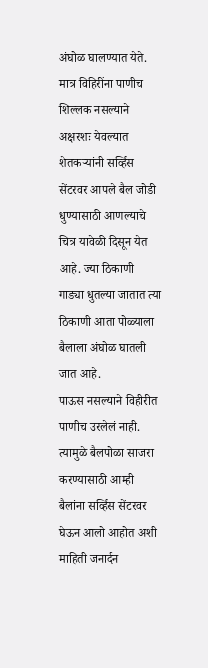अंघोळ घालण्यात येते. मात्र विहिरींना पाणीच शिल्लक नसल्याने अक्षरशः येवल्यात शेतकऱ्यांनी सर्व्हिस सेंटरवर आपले बैल जोडी धुण्यासाठी आणल्याचे चित्र यावेळी दिसून येत आहे. ज्या ठिकाणी गाड्या धुतल्या जातात त्या ठिकाणी आता पोळ्याला बैलाला अंघोळ घातली जात आहे.
पाऊस नसल्याने विहीरीत पाणीच उरलेलं नाही. त्यामुळे बैलपोळा साजरा करण्यासाठी आम्ही बैलांना सर्व्हिस सेंटरवर घेऊन आलो आहोत अशी माहिती जनार्दन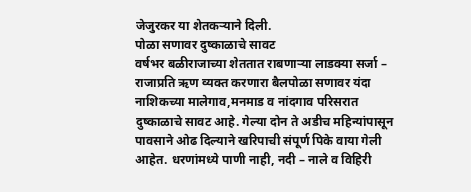जेजुरकर या शेतकऱ्याने दिली.
पोळा सणावर दुष्काळाचे सावट
वर्षभर बळीराजाच्या शेततात राबणाऱ्या लाडक्या सर्जा – राजाप्रति ऋण व्यक्त करणारा बैलपोळा सणावर यंदा नाशिकच्या मालेगाव,मनमाड व नांदगाव परिसरात दुष्काळाचे सावट आहे. गेल्या दोन ते अडीच महिन्यांपासून पावसाने ओढ दिल्याने खरिपाची संपूर्ण पिके वाया गेली आहेत. धरणांमध्ये पाणी नाही, नदी – नाले व विहिरी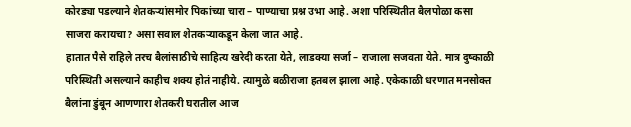कोरड्या पडल्याने शेतकऱ्यांसमोर पिकांच्या चारा – पाण्याचा प्रश्न उभा आहे. अशा परिस्थितीत बैलपोळा कसा साजरा करायचा? असा सवाल शेतकऱ्याकडून केला जात आहे.
हातात पैसे राहिले तरच बैलांसाठीचे साहित्य खरेदी करता येते, लाडक्या सर्जा – राजाला सजवता येते. मात्र दुष्काळी परिस्थिती असल्याने काहीच शक्य होतं नाहीये. त्यामुळे बळीराजा हतबल झाला आहे. एकेकाळी धरणात मनसोक्त बैलांना डुंबून आणणारा शेतकरी घरातील आज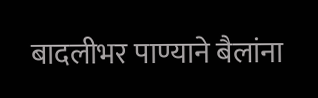बादलीभर पाण्याने बैलांना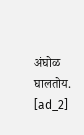अंघोळ घालतोय.
[ad_2]